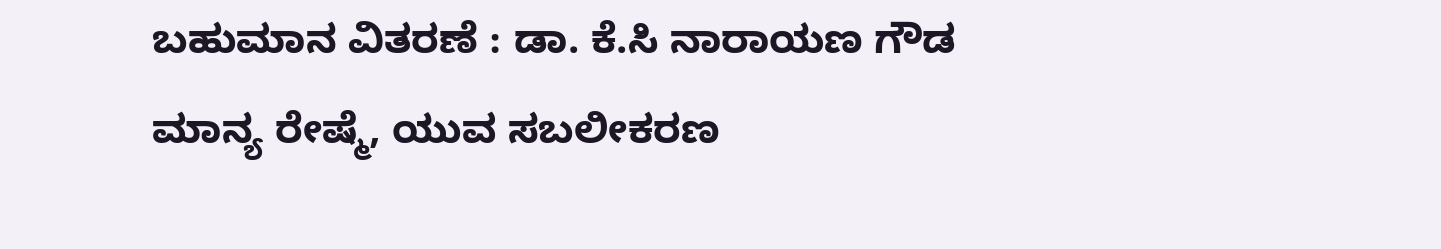ಬಹುಮಾನ ವಿತರಣೆ : ಡಾ. ಕೆ.ಸಿ ನಾರಾಯಣ ಗೌಡ
ಮಾನ್ಯ ರೇಷ್ಮೆ, ಯುವ ಸಬಲೀಕರಣ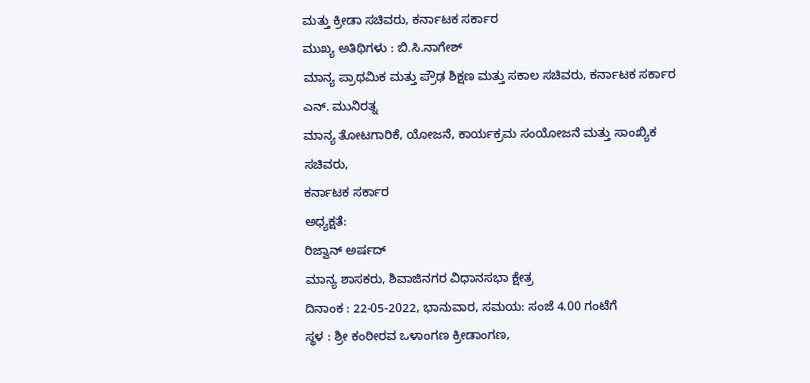ಮತ್ತು ಕ್ರೀಡಾ ಸಚಿವರು, ಕರ್ನಾಟಕ ಸರ್ಕಾರ
ಮುಖ್ಯ ಅತಿಥಿಗಳು : ಬಿ.ಸಿ.ನಾಗೇಶ್
ಮಾನ್ಯ ಪ್ರಾಥಮಿಕ ಮತ್ತು ಪ್ರೌಢ ಶಿಕ್ಷಣ ಮತ್ತು ಸಕಾಲ ಸಚಿವರು, ಕರ್ನಾಟಕ ಸರ್ಕಾರ
ಎನ್. ಮುನಿರತ್ನ
ಮಾನ್ಯ ತೋಟಗಾರಿಕೆ, ಯೋಜನೆ, ಕಾರ್ಯಕ್ರಮ ಸಂಯೋಜನೆ ಮತ್ತು ಸಾಂಖ್ಯಿಕ ಸಚಿವರು,
ಕರ್ನಾಟಕ ಸರ್ಕಾರ
ಅಧ್ಯಕ್ಷತೆ:
ರಿಜ್ವಾನ್ ಅರ್ಷದ್
ಮಾನ್ಯ ಶಾಸಕರು, ಶಿವಾಜಿನಗರ ವಿಧಾನಸಭಾ ಕ್ಷೇತ್ರ
ದಿನಾಂಕ : 22-05-2022, ಭಾನುವಾರ, ಸಮಯ: ಸಂಜೆ 4.00 ಗಂಟೆಗೆ
ಸ್ಥಳ : ಶ್ರೀ ಕಂಠೀರವ ಒಳಾಂಗಣ ಕ್ರೀಡಾಂಗಣ,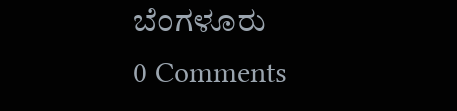ಬೆಂಗಳೂರು
0 Comments